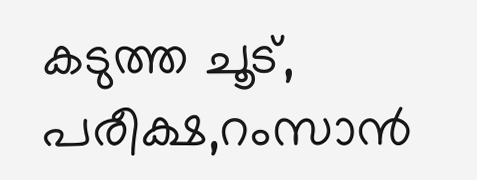കടുത്ത ചൂട്, പരീക്ഷ,റംസാൻ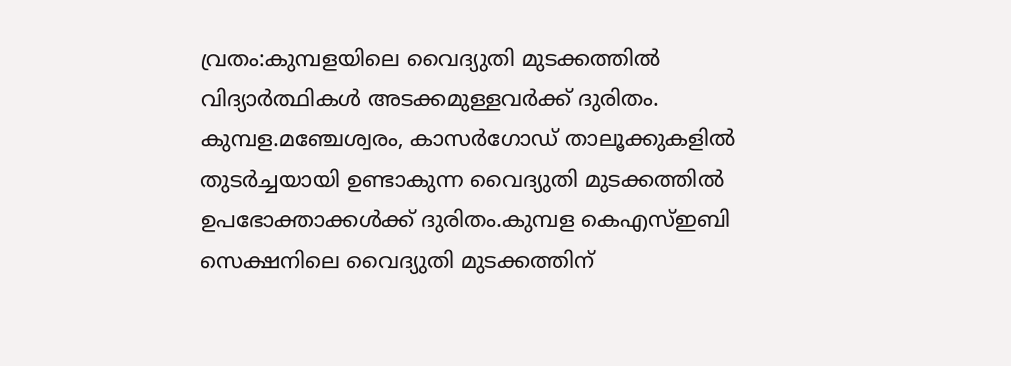വ്രതം:കുമ്പളയിലെ വൈദ്യുതി മുടക്കത്തിൽ വിദ്യാർത്ഥികൾ അടക്കമുള്ളവർക്ക് ദുരിതം.
കുമ്പള.മഞ്ചേശ്വരം, കാസർഗോഡ് താലൂക്കുകളിൽ തുടർച്ചയായി ഉണ്ടാകുന്ന വൈദ്യുതി മുടക്കത്തിൽ ഉപഭോക്താക്കൾക്ക് ദുരിതം.കുമ്പള കെഎസ്ഇബി സെക്ഷനിലെ വൈദ്യുതി മുടക്കത്തിന്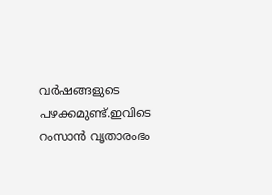വർഷങ്ങളുടെ പഴക്കമുണ്ട്.ഇവിടെ റംസാൻ വൃതാരംഭം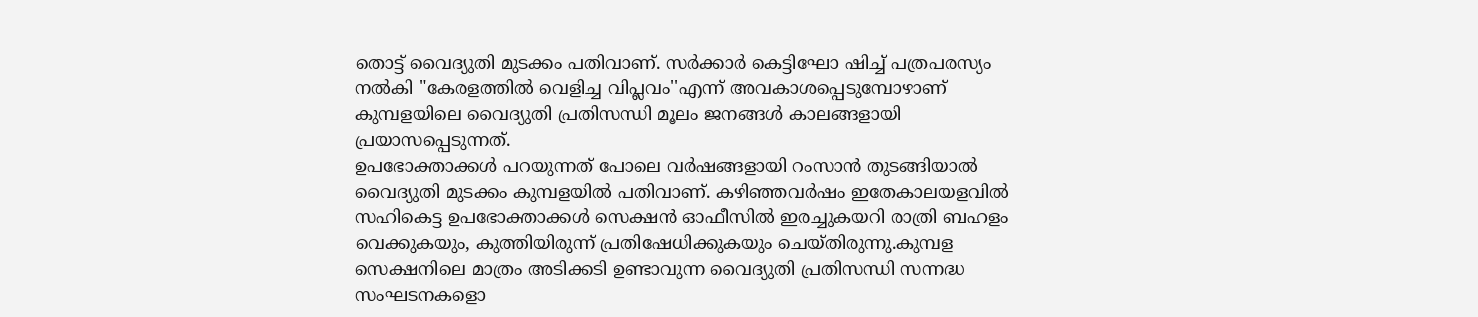തൊട്ട് വൈദ്യുതി മുടക്കം പതിവാണ്. സർക്കാർ കെട്ടിഘോ ഷിച്ച് പത്രപരസ്യം നൽകി "കേരളത്തിൽ വെളിച്ച വിപ്ലവം''എന്ന് അവകാശപ്പെടുമ്പോഴാണ് കുമ്പളയിലെ വൈദ്യുതി പ്രതിസന്ധി മൂലം ജനങ്ങൾ കാലങ്ങളായി പ്രയാസപ്പെടുന്നത്.
ഉപഭോക്താക്കൾ പറയുന്നത് പോലെ വർഷങ്ങളായി റംസാൻ തുടങ്ങിയാൽ വൈദ്യുതി മുടക്കം കുമ്പളയിൽ പതിവാണ്. കഴിഞ്ഞവർഷം ഇതേകാലയളവിൽ സഹികെട്ട ഉപഭോക്താക്കൾ സെക്ഷൻ ഓഫീസിൽ ഇരച്ചുകയറി രാത്രി ബഹളം വെക്കുകയും, കുത്തിയിരുന്ന് പ്രതിഷേധിക്കുകയും ചെയ്തിരുന്നു.കുമ്പള സെക്ഷനിലെ മാത്രം അടിക്കടി ഉണ്ടാവുന്ന വൈദ്യുതി പ്രതിസന്ധി സന്നദ്ധ സംഘടനകളൊ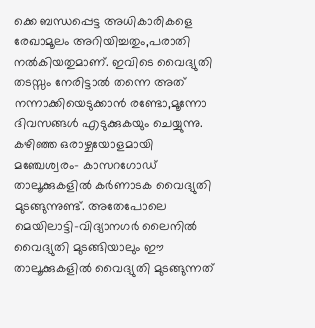ക്കെ ബന്ധപ്പെട്ട അധികാരികളെ രേഖാമൂലം അറിയിച്ചതും,പരാതി നൽകിയതുമാണ്. ഇവിടെ വൈദ്യുതി തടസ്സം നേരിട്ടാൽ തന്നെ അത് നന്നാക്കിയെടുക്കാൻ രണ്ടോ,മൂന്നോ ദിവസങ്ങൾ എടുക്കുകയും ചെയ്യുന്നു.
കഴിഞ്ഞ ഒരാഴ്ചയോളമായി മഞ്ചേശ്വരം- കാസറഗോഡ് താലൂക്കുകളിൽ കർണാടക വൈദ്യുതി മുടങ്ങുന്നുണ്ട്. അതേപോലെ മെയിലാട്ടി-വിദ്യാനഗർ ലൈനിൽ വൈദ്യുതി മുടങ്ങിയാലും ഈ താലൂക്കുകളിൽ വൈദ്യുതി മുടങ്ങുന്നത്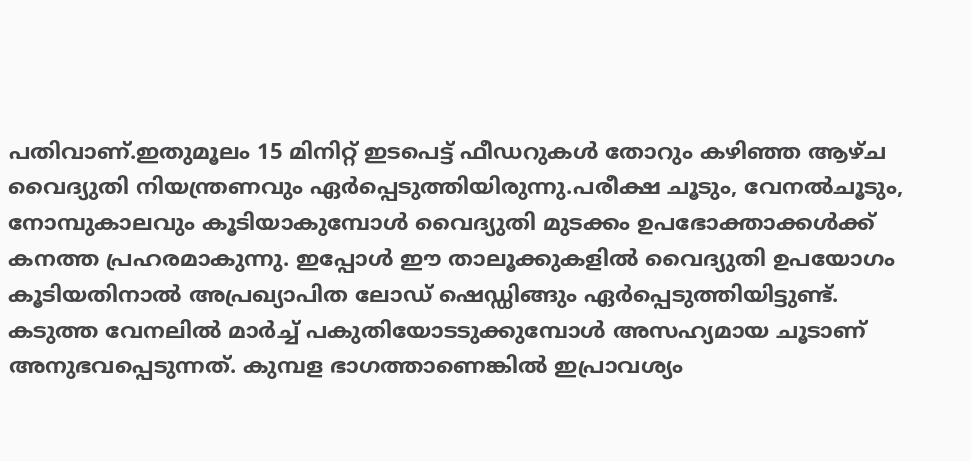പതിവാണ്.ഇതുമൂലം 15 മിനിറ്റ് ഇടപെട്ട് ഫീഡറുകൾ തോറും കഴിഞ്ഞ ആഴ്ച വൈദ്യുതി നിയന്ത്രണവും ഏർപ്പെടുത്തിയിരുന്നു.പരീക്ഷ ചൂടും, വേനൽചൂടും, നോമ്പുകാലവും കൂടിയാകുമ്പോൾ വൈദ്യുതി മുടക്കം ഉപഭോക്താക്കൾക്ക് കനത്ത പ്രഹരമാകുന്നു. ഇപ്പോൾ ഈ താലൂക്കുകളിൽ വൈദ്യുതി ഉപയോഗം കൂടിയതിനാൽ അപ്രഖ്യാപിത ലോഡ് ഷെഡ്ഡിങ്ങും ഏർപ്പെടുത്തിയിട്ടുണ്ട്.
കടുത്ത വേനലിൽ മാർച്ച് പകുതിയോടടുക്കുമ്പോൾ അസഹ്യമായ ചൂടാണ് അനുഭവപ്പെടുന്നത്. കുമ്പള ഭാഗത്താണെങ്കിൽ ഇപ്രാവശ്യം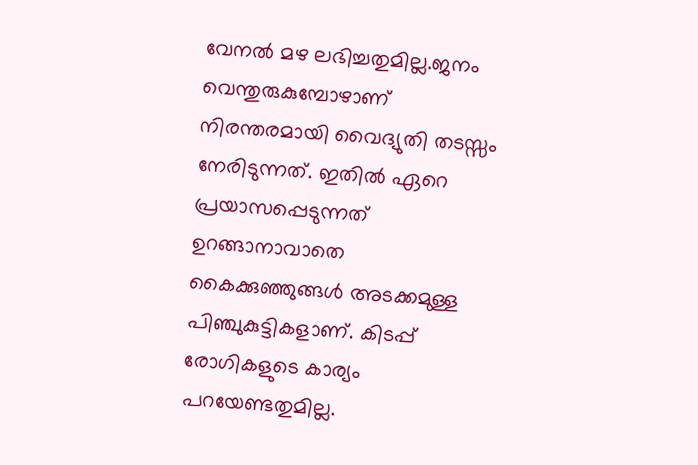വേനൽ മഴ ലഭിച്ചതുമില്ല.ജനം വെന്തുരുകുമ്പോഴാണ് നിരന്തരമായി വൈദ്യുതി തടസ്സം നേരിടുന്നത്. ഇതിൽ ഏറെ പ്രയാസപ്പെടുന്നത് ഉറങ്ങാനാവാതെ കൈക്കുഞ്ഞുങ്ങൾ അടക്കമുള്ള പിഞ്ചുകുട്ടികളാണ്. കിടപ്പ് രോഗികളുടെ കാര്യം പറയേണ്ടതുമില്ല.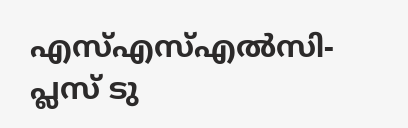എസ്എസ്എൽസി- പ്ലസ് ടു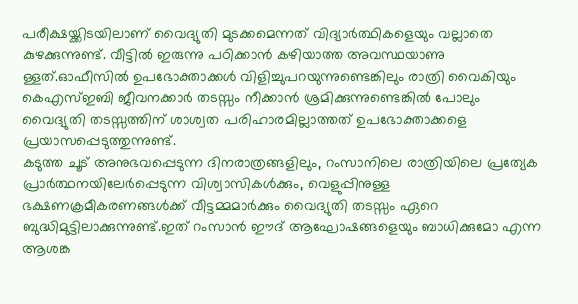പരീക്ഷയ്ക്കിടയിലാണ് വൈദ്യുതി മുടക്കമെന്നത് വിദ്യാർത്ഥികളെയും വല്ലാതെ കുഴക്കുന്നുണ്ട്. വീട്ടിൽ ഇരുന്നു പഠിക്കാൻ കഴിയാത്ത അവസ്ഥയാണു ള്ളത്.ഓഫീസിൽ ഉപഭോക്താക്കൾ വിളിച്ചുപറയുന്നുണ്ടെങ്കിലും രാത്രി വൈകിയും കെഎസ്ഇബി ജീവനക്കാർ തടസ്സം നീക്കാൻ ശ്രമിക്കുന്നുണ്ടെങ്കിൽ പോലും വൈദ്യുതി തടസ്സത്തിന് ശാശ്വത പരിഹാരമില്ലാത്തത് ഉപഭോക്താക്കളെ പ്രയാസപ്പെടുത്തുന്നുണ്ട്.
കടുത്ത ചൂട് അനുഭവപ്പെടുന്ന ദിനരാത്രങ്ങളിലും, റംസാനിലെ രാത്രിയിലെ പ്രത്യേക പ്രാർത്ഥനയിലേർപ്പെടുന്ന വിശ്വാസികൾക്കും, വെളുപ്പിനുള്ള ഭക്ഷണക്രമീകരണങ്ങൾക്ക് വീട്ടമ്മമാർക്കും വൈദ്യുതി തടസ്സം ഏറെ ബുദ്ധിമുട്ടിലാക്കുന്നുണ്ട്.ഇത് റംസാൻ ഈദ് ആഘോഷങ്ങളെയും ബാധിക്കുമോ എന്ന ആശങ്ക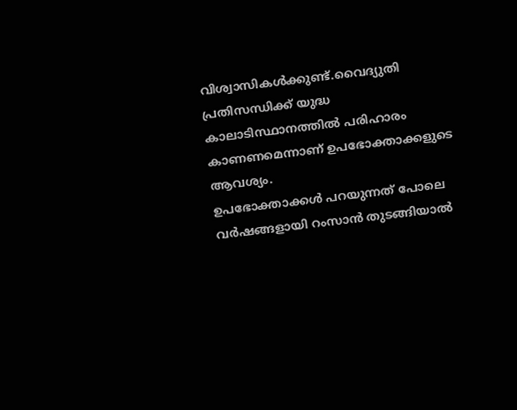വിശ്വാസികൾക്കുണ്ട്.വൈദ്യുതി പ്രതിസന്ധിക്ക് യുദ്ധ കാലാടിസ്ഥാനത്തിൽ പരിഹാരം കാണണമെന്നാണ് ഉപഭോക്താക്കളുടെ ആവശ്യം.
ഉപഭോക്താക്കൾ പറയുന്നത് പോലെ വർഷങ്ങളായി റംസാൻ തുടങ്ങിയാൽ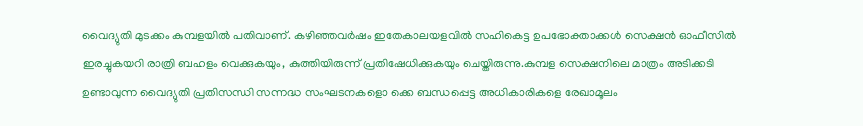വൈദ്യുതി മുടക്കം കുമ്പളയിൽ പതിവാണ്. കഴിഞ്ഞവർഷം ഇതേകാലയളവിൽ സഹികെട്ട ഉപഭോക്താക്കൾ സെക്ഷൻ ഓഫീസിൽ ഇരച്ചുകയറി രാത്രി ബഹളം വെക്കുകയും, കുത്തിയിരുന്ന് പ്രതിഷേധിക്കുകയും ചെയ്തിരുന്നു.കുമ്പള സെക്ഷനിലെ മാത്രം അടിക്കടി ഉണ്ടാവുന്ന വൈദ്യുതി പ്രതിസന്ധി സന്നദ്ധ സംഘടനകളൊ ക്കെ ബന്ധപ്പെട്ട അധികാരികളെ രേഖാമൂലം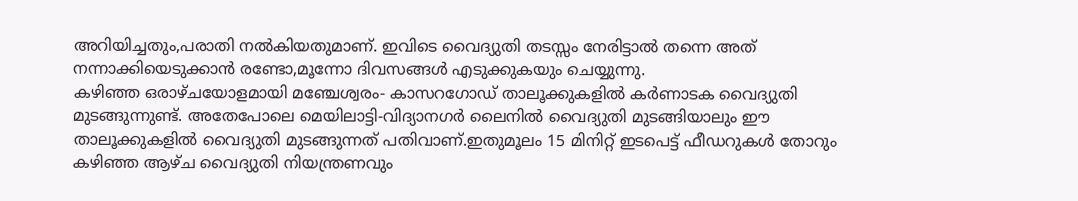അറിയിച്ചതും,പരാതി നൽകിയതുമാണ്. ഇവിടെ വൈദ്യുതി തടസ്സം നേരിട്ടാൽ തന്നെ അത് നന്നാക്കിയെടുക്കാൻ രണ്ടോ,മൂന്നോ ദിവസങ്ങൾ എടുക്കുകയും ചെയ്യുന്നു.
കഴിഞ്ഞ ഒരാഴ്ചയോളമായി മഞ്ചേശ്വരം- കാസറഗോഡ് താലൂക്കുകളിൽ കർണാടക വൈദ്യുതി മുടങ്ങുന്നുണ്ട്. അതേപോലെ മെയിലാട്ടി-വിദ്യാനഗർ ലൈനിൽ വൈദ്യുതി മുടങ്ങിയാലും ഈ താലൂക്കുകളിൽ വൈദ്യുതി മുടങ്ങുന്നത് പതിവാണ്.ഇതുമൂലം 15 മിനിറ്റ് ഇടപെട്ട് ഫീഡറുകൾ തോറും കഴിഞ്ഞ ആഴ്ച വൈദ്യുതി നിയന്ത്രണവും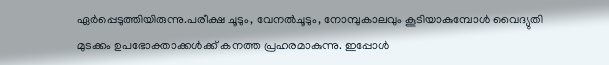ഏർപ്പെടുത്തിയിരുന്നു.പരീക്ഷ ചൂടും, വേനൽചൂടും, നോമ്പുകാലവും കൂടിയാകുമ്പോൾ വൈദ്യുതി മുടക്കം ഉപഭോക്താക്കൾക്ക് കനത്ത പ്രഹരമാകുന്നു. ഇപ്പോൾ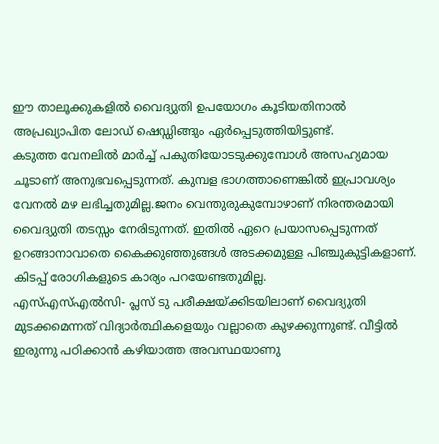ഈ താലൂക്കുകളിൽ വൈദ്യുതി ഉപയോഗം കൂടിയതിനാൽ അപ്രഖ്യാപിത ലോഡ് ഷെഡ്ഡിങ്ങും ഏർപ്പെടുത്തിയിട്ടുണ്ട്.
കടുത്ത വേനലിൽ മാർച്ച് പകുതിയോടടുക്കുമ്പോൾ അസഹ്യമായ ചൂടാണ് അനുഭവപ്പെടുന്നത്. കുമ്പള ഭാഗത്താണെങ്കിൽ ഇപ്രാവശ്യം വേനൽ മഴ ലഭിച്ചതുമില്ല.ജനം വെന്തുരുകുമ്പോഴാണ് നിരന്തരമായി വൈദ്യുതി തടസ്സം നേരിടുന്നത്. ഇതിൽ ഏറെ പ്രയാസപ്പെടുന്നത് ഉറങ്ങാനാവാതെ കൈക്കുഞ്ഞുങ്ങൾ അടക്കമുള്ള പിഞ്ചുകുട്ടികളാണ്. കിടപ്പ് രോഗികളുടെ കാര്യം പറയേണ്ടതുമില്ല.
എസ്എസ്എൽസി- പ്ലസ് ടു പരീക്ഷയ്ക്കിടയിലാണ് വൈദ്യുതി മുടക്കമെന്നത് വിദ്യാർത്ഥികളെയും വല്ലാതെ കുഴക്കുന്നുണ്ട്. വീട്ടിൽ ഇരുന്നു പഠിക്കാൻ കഴിയാത്ത അവസ്ഥയാണു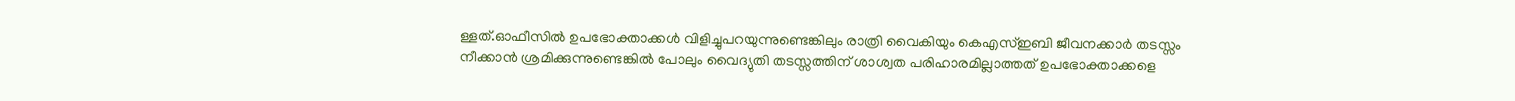ള്ളത്.ഓഫീസിൽ ഉപഭോക്താക്കൾ വിളിച്ചുപറയുന്നുണ്ടെങ്കിലും രാത്രി വൈകിയും കെഎസ്ഇബി ജീവനക്കാർ തടസ്സം നീക്കാൻ ശ്രമിക്കുന്നുണ്ടെങ്കിൽ പോലും വൈദ്യുതി തടസ്സത്തിന് ശാശ്വത പരിഹാരമില്ലാത്തത് ഉപഭോക്താക്കളെ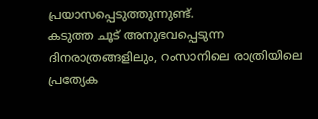പ്രയാസപ്പെടുത്തുന്നുണ്ട്.
കടുത്ത ചൂട് അനുഭവപ്പെടുന്ന ദിനരാത്രങ്ങളിലും, റംസാനിലെ രാത്രിയിലെ പ്രത്യേക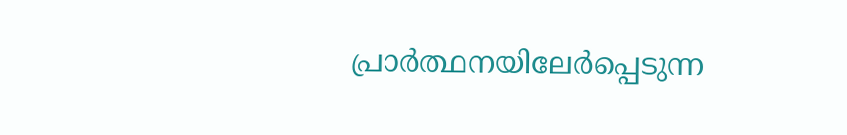പ്രാർത്ഥനയിലേർപ്പെടുന്ന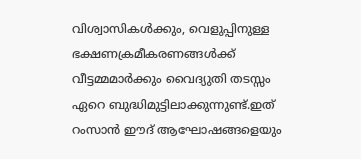വിശ്വാസികൾക്കും, വെളുപ്പിനുള്ള ഭക്ഷണക്രമീകരണങ്ങൾക്ക് വീട്ടമ്മമാർക്കും വൈദ്യുതി തടസ്സം ഏറെ ബുദ്ധിമുട്ടിലാക്കുന്നുണ്ട്.ഇത് റംസാൻ ഈദ് ആഘോഷങ്ങളെയും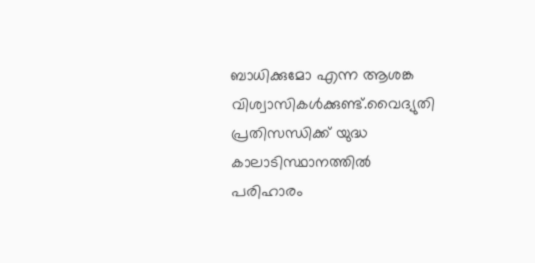ബാധിക്കുമോ എന്ന ആശങ്ക വിശ്വാസികൾക്കുണ്ട്.വൈദ്യുതി പ്രതിസന്ധിക്ക് യുദ്ധ കാലാടിസ്ഥാനത്തിൽ പരിഹാരം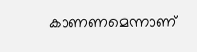കാണണമെന്നാണ്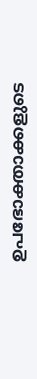ഉപഭോക്താക്കളുടെ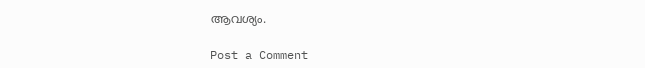ആവശ്യം.

Post a Comment